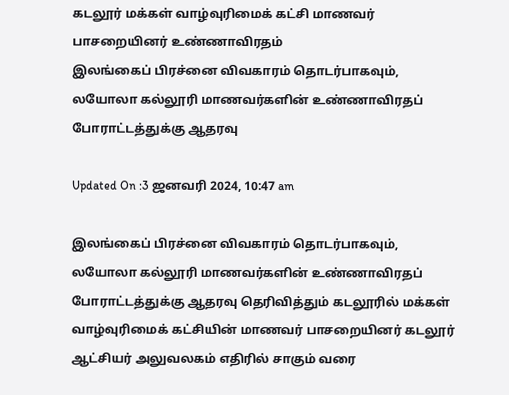கடலூர் மக்கள் வாழ்வுரிமைக் கட்சி மாணவர் பாசறையினர் உண்ணாவிரதம்
இலங்கைப் பிரச்னை விவகாரம் தொடர்பாகவும், லயோலா கல்லூரி மாணவர்களின் உண்ணாவிரதப் போராட்டத்துக்கு ஆதரவு

Updated On :3 ஜனவரி 2024, 10:47 am

இலங்கைப் பிரச்னை விவகாரம் தொடர்பாகவும், லயோலா கல்லூரி மாணவர்களின் உண்ணாவிரதப் போராட்டத்துக்கு ஆதரவு தெரிவித்தும் கடலூரில் மக்கள் வாழ்வுரிமைக் கட்சியின் மாணவர் பாசறையினர் கடலூர் ஆட்சியர் அலுவலகம் எதிரில் சாகும் வரை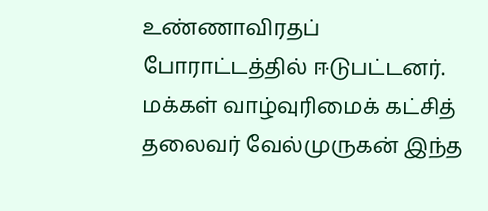உண்ணாவிரதப் போராட்டத்தில் ஈடுபட்டனர். மக்கள் வாழ்வுரிமைக் கட்சித் தலைவர் வேல்முருகன் இந்த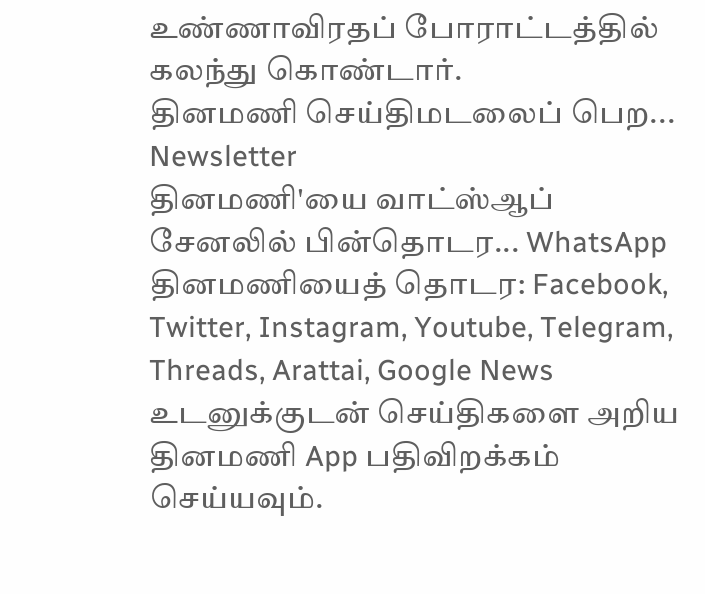உண்ணாவிரதப் போராட்டத்தில் கலந்து கொண்டார்.
தினமணி செய்திமடலைப் பெற... Newsletter
தினமணி'யை வாட்ஸ்ஆப் சேனலில் பின்தொடர... WhatsApp
தினமணியைத் தொடர: Facebook, Twitter, Instagram, Youtube, Telegram, Threads, Arattai, Google News
உடனுக்குடன் செய்திகளை அறிய தினமணி App பதிவிறக்கம் செய்யவும்.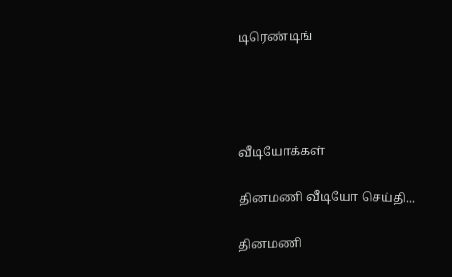டிரெண்டிங்




வீடியோக்கள்

தினமணி வீடியோ செய்தி...

தினமணி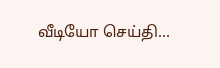வீடியோ செய்தி...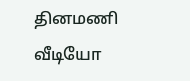தினமணி வீடியோ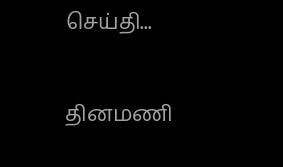செய்தி...

தினமணி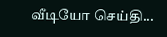வீடியோ செய்தி...